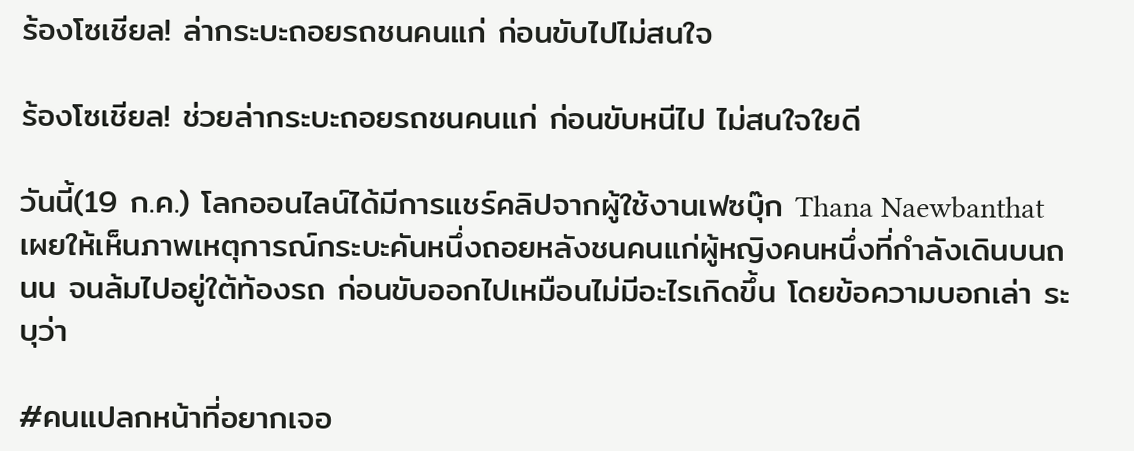ร้องโซเชียล! ล่ากระบะถอยรถชนคนแก่ ก่อนขับไปไม่สนใจ

ร้องโซเชียล! ช่วยล่ากระบะถอยรถชนคนแก่ ก่อนขับหนีไป ไม่สนใจใยดี

วันนี้(19 ก.ค.) โลกออนไลน์ได้มีการแชร์คลิปจากผู้ใช้งานเฟซบุ๊ก Thana Naewbanthat เผยให้เห็นภาพเหตุการณ์กระบะคันหนึ่งถอยหลังชนคนแก่ผู้หญิงคนหนึ่งที่กำลังเดินบนถนน จนล้มไปอยู่ใต้ท้องรถ ก่อนขับออกไปเหมือนไม่มีอะไรเกิดขึ้น โดยข้อความบอกเล่า ระบุว่า

#คนแปลกหน้าที่อยากเจอ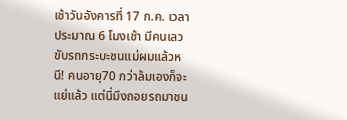เช้าวันอังคารที่ 17 ก.ค. เวลาประมาณ 6 โมงเช้า มีคนเลวขับรถกระบะชนแม่ผมแล้วหนี! คนอายุ70 กว่าล้มเองก็จะแย่แล้ว แต่นี่มึงถอยรถมาชน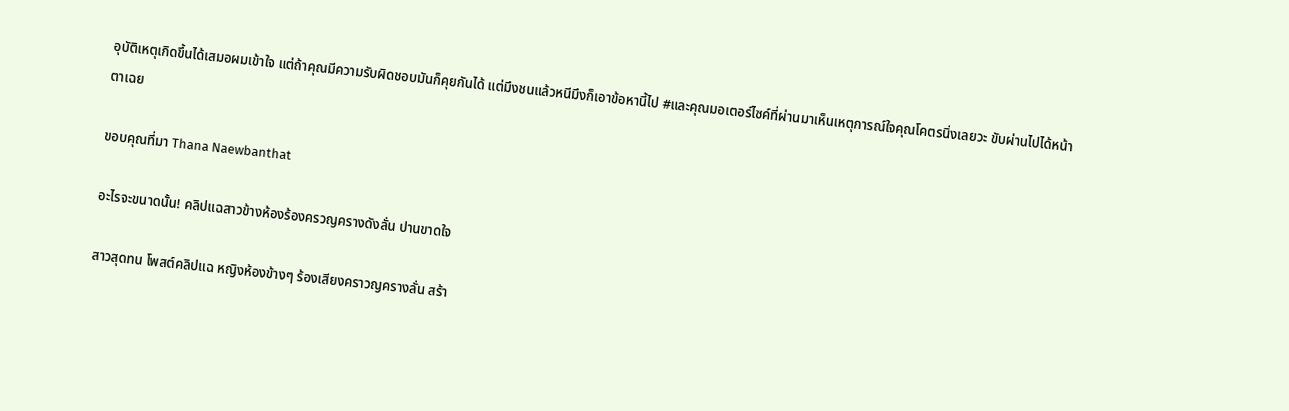อุบัติเหตุเกิดขึ้นได้เสมอผมเข้าใจ แต่ถ้าคุณมีความรับผิดชอบมันก็คุยกันได้ แต่มึงชนแล้วหนีมึงก็เอาข้อหานี้ไป #และคุณมอเตอร์ไซค์ที่ผ่านมาเห็นเหตุการณ์ใจคุณโคตรนิ่งเลยวะ ขับผ่านไปได้หน้าตาเฉย

ขอบคุณที่มา Thana Naewbanthat

อะไรจะขนาดนั้น! คลิปแฉสาวข้างห้องร้องครวญครางดังลั่น ปานขาดใจ

สาวสุดทน โพสต์คลิปแฉ หญิงห้องข้างๆ ร้องเสียงคราวญครางลั่น สร้า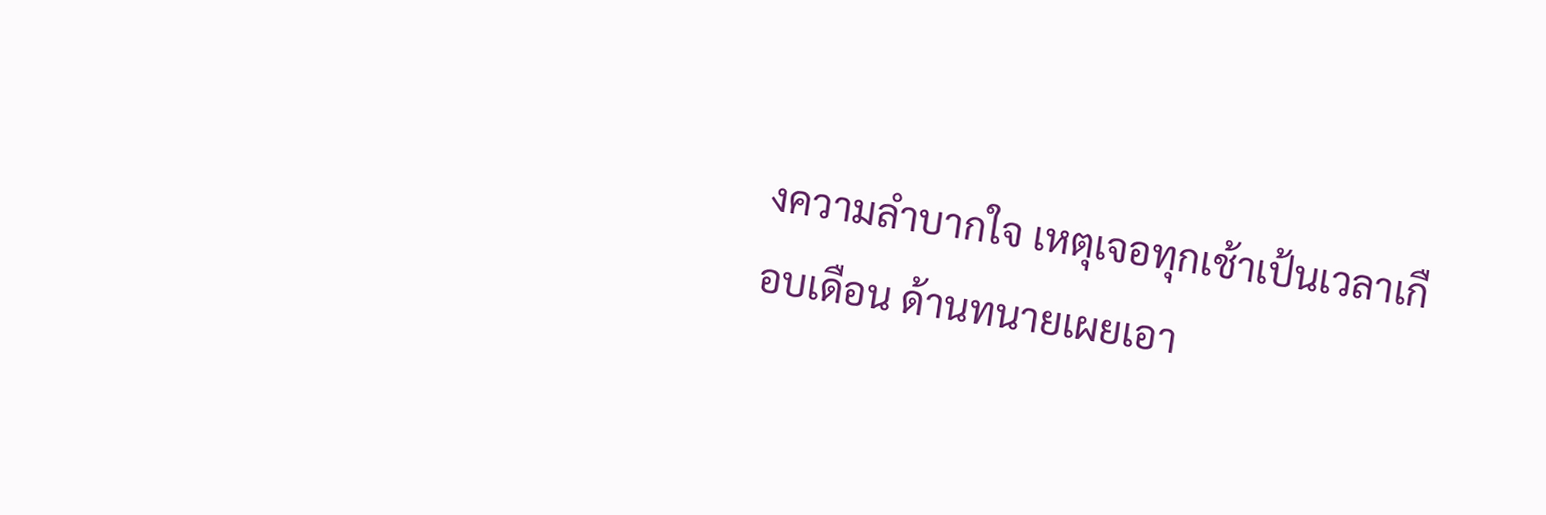งความลำบากใจ เหตุเจอทุกเช้าเป้นเวลาเกือบเดือน ด้านทนายเผยเอา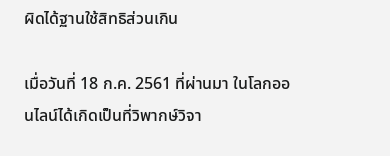ผิดได้ฐานใช้สิทธิส่วนเกิน

เมื่อวันที่ 18 ก.ค. 2561 ที่ผ่านมา ในโลกออนไลน์ได้เกิดเป็นที่วิพากษ์วิจา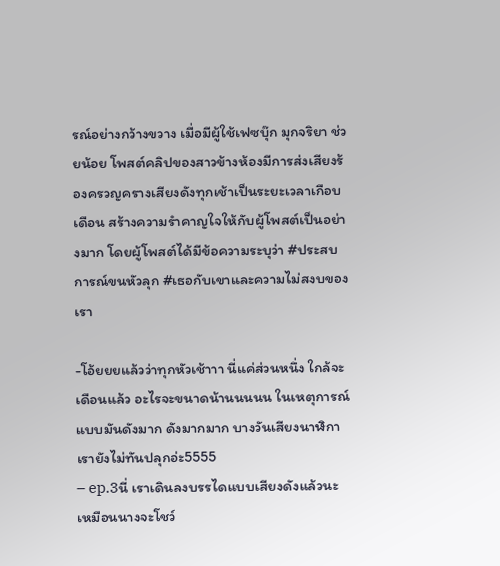รณ์อย่างกว้างขวาง เมื่อมีผู้ใช้เฟซบุ๊ก มุกจริยา ช่วยน้อย โพสต์คลิปของสาวข้างห้องมีการส่งเสียงร้องครวญครางเสียงดังทุกเช้าเป็นระยะเวลาเกือบเดือน สร้างความรำคาญใจให้กับผู้โพสต์เป็นอย่างมาก โดยผู้โพสต์ได้มีข้อความระบุว่า #ประสบการณ์ขนหัวลุก #เธอกับเขาและความไม่สงบของเรา

-โอ้ยยยแล้วว่าทุกหัวเช้าาา นี่แค่ส่วนหนึ่ง ใกล้จะเดือนแล้ว อะไรจะขนาดน้านนนนน ในเหตุการณ์แบบมันดังมาก ดังมากมาก บางวันเสียงนาฬิกาเรายังไม่ทันปลุกอ่ะ5555
– ep.3นี่ เราเดินลงบรรไดแบบเสียงดังแล้วนะ เหมือนนางจะโชว์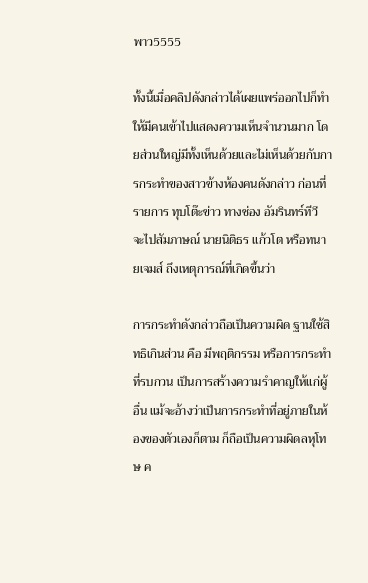พาว5555

ทั้งนี้เมื่อคลิปดังกล่าวได้เผยแพร่ออกไปก็ทำให้มีคนเข้าไปแสดงความเห็นจำนวนมาก โดยส่วนใหญ่มีทั้งเห็นด้วยและไม่เห็นด้วยกับการกระทำของสาวข้างห้องคนดังกล่าว ก่อนที่รายการ ทุบโต๊ะข่าว ทางช่อง อัมรินทร์ทีวี จะไปสัมภาษณ์ นายนิติธร แก้วโต หรือทนายเจมส์ ถึงเหตุการณ์ที่เกิดขึ้นว่า

การกระทำดังกล่าวถือเป็นความผิด ฐานใช้สิทธิเกินส่วน คือ มีพฤติกรรม หรือการกระทำที่รบกวน เป็นการสร้างความรำคาญให้แก่ผู้อื่น แม้จะอ้างว่าเป็นการกระทำที่อยู่ภายในห้องของตัวเองก็ตาม ก็ถือเป็นความผิดลหุโทษ ค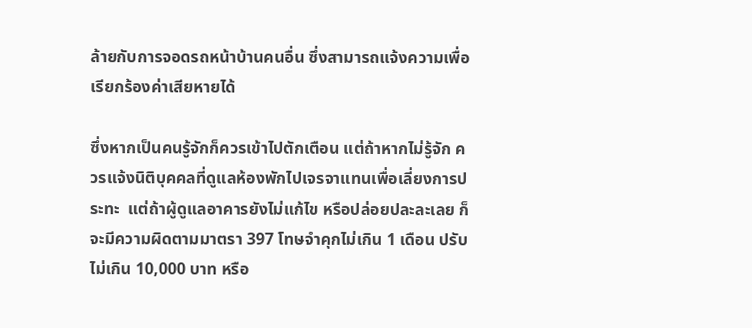ล้ายกับการจอดรถหน้าบ้านคนอื่น ซึ่งสามารถแจ้งความเพื่อเรียกร้องค่าเสียหายได้

ซึ่งหากเป็นคนรู้จักก็ควรเข้าไปตักเตือน แต่ถ้าหากไม่รู้จัก ควรแจ้งนิติบุคคลที่ดูแลห้องพักไปเจรจาแทนเพื่อเลี่ยงการประทะ  แต่ถ้าผู้ดูแลอาคารยังไม่แก้ไข หรือปล่อยปละละเลย ก็จะมีความผิดตามมาตรา 397 โทษจำคุกไม่เกิน 1 เดือน ปรับไม่เกิน 10,000 บาท หรือ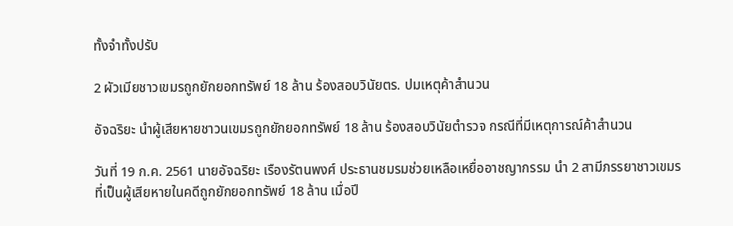ทั้งจำทั้งปรับ

2 ผัวเมียชาวเขมรถูกยักยอกทรัพย์ 18 ล้าน ร้องสอบวินัยตร. ปมเหตุค้าสำนวน

อัจฉริยะ นำผู้เสียหายชาวนเขมรถูกยักยอกทรัพย์ 18 ล้าน ร้องสอบวินัยตำรวจ กรณีที่มีเหตุการณ์ค้าสำนวน

วันที่ 19 ก.ค. 2561 นายอัจฉริยะ เรืองรัตนพงศ์ ประธานชมรมช่วยเหลือเหยื่ออาชญากรรม นำ 2 สามีภรรยาชาวเขมรที่เป็นผู้เสียหายในคดีถูกยักยอกทรัพย์ 18 ล้าน เมื่อปี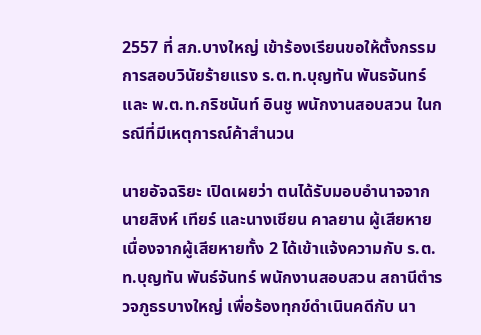2557 ที่ สภ.บางใหญ่ เข้าร้องเรียนขอให้ตั้งกรรมการสอบวินัยร้ายแรง ร.ต.ท.บุญทัน พันธจันทร์ และ พ.ต.ท.กริชนันท์ อินชู พนักงานสอบสวน ในกรณีที่มีเหตุการณ์ค้าสำนวน

นายอัจฉริยะ เปิดเผยว่า ตนได้รับมอบอำนาจจาก นายสิงห์ เทียร์ และนางเชียน คาลยาน ผู้เสียหาย เนื่องจากผู้เสียหายทั้ง 2 ได้เข้าแจ้งความกับ ร.ต.ท.บุญทัน พันธ์จันทร์ พนักงานสอบสวน สถานีตำรวจภูธรบางใหญ่ เพื่อร้องทุกข์ดำเนินคดีกับ นา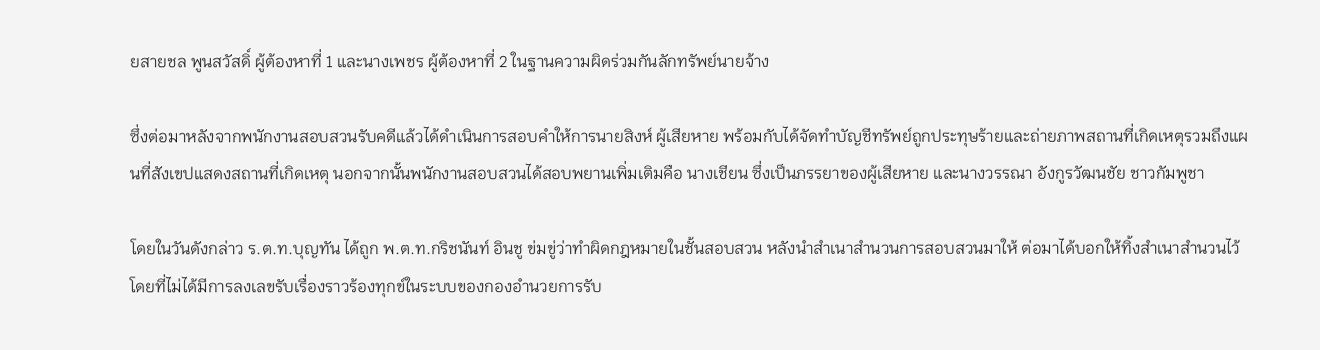ยสายชล พูนสวัสดิ์ ผู้ต้องหาที่ 1 และนางเพชร ผู้ต้องหาที่ 2 ในฐานความผิดร่วมกันลักทรัพย์นายจ้าง

ซึ่งต่อมาหลังจากพนักงานสอบสวนรับคดีแล้วได้ดำเนินการสอบคำให้การนายสิงห์ ผู้เสียหาย พร้อมกับได้จัดทำบัญชีทรัพย์ถูกประทุษร้ายและถ่ายภาพสถานที่เกิดเหตุรวมถึงแผนที่สังเขปแสดงสถานที่เกิดเหตุ นอกจากนั้นพนักงานสอบสวนได้สอบพยานเพิ่มเติมคือ นางเชียน ซึ่งเป็นภรรยาของผู้เสียหาย และนางวรรณา อังกูรวัฒนชัย ชาวกัมพูชา

โดยในวันดังกล่าว ร.ต.ท.บุญทัน ได้ถูก พ.ต.ท.กริชนันท์ อินชู ข่มขู่ว่าทำผิดกฎหมายในชั้นสอบสวน หลังนำสำเนาสำนวนการสอบสวนมาให้ ต่อมาได้บอกให้ทิ้งสำเนาสำนวนไว้โดยที่ไม่ได้มีการลงเลขรับเรื่องราวร้องทุกข์ในระบบของกองอำนวยการรับ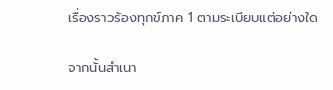เรื่องราวร้องทุกข์ภาค 1 ตามระเบียบแต่อย่างใด

จากนั้นสำเนา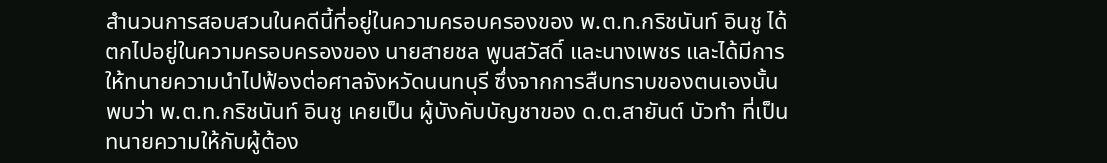สำนวนการสอบสวนในคดีนี้ที่อยู่ในความครอบครองของ พ.ต.ท.กริชนันท์ อินชู ได้ตกไปอยู่ในความครอบครองของ นายสายชล พูนสวัสดิ์ และนางเพชร และได้มีการให้ทนายความนำไปฟ้องต่อศาลจังหวัดนนทบุรี ซึ่งจากการสืบทราบของตนเองนั้นพบว่า พ.ต.ท.กริชนันท์ อินชู เคยเป็น ผู้บังคับบัญชาของ ด.ต.สายันต์ บัวทำ ที่เป็น ทนายความให้กับผู้ต้อง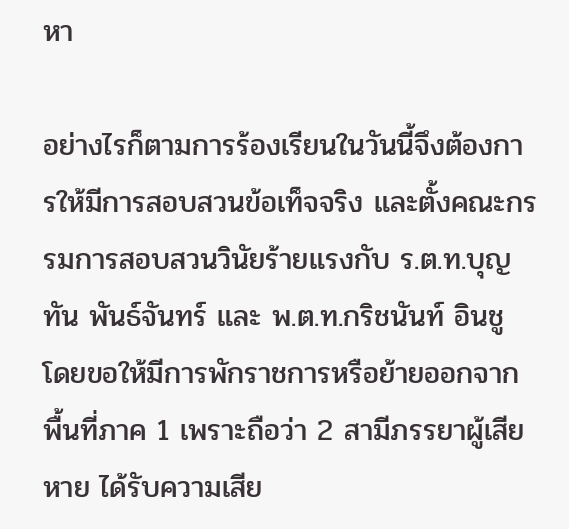หา

อย่างไรก็ตามการร้องเรียนในวันนี้จึงต้องการให้มีการสอบสวนข้อเท็จจริง และตั้งคณะกรรมการสอบสวนวินัยร้ายแรงกับ ร.ต.ท.บุญทัน พันธ์จันทร์ และ พ.ต.ท.กริชนันท์ อินชู โดยขอให้มีการพักราชการหรือย้ายออกจากพื้นที่ภาค 1 เพราะถือว่า 2 สามีภรรยาผู้เสียหาย ได้รับความเสีย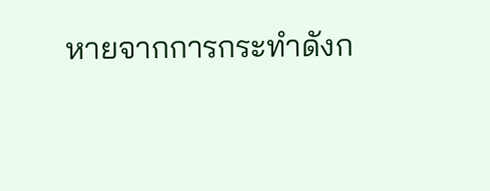หายจากการกระทำดังก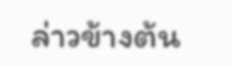ล่าวข้างต้น